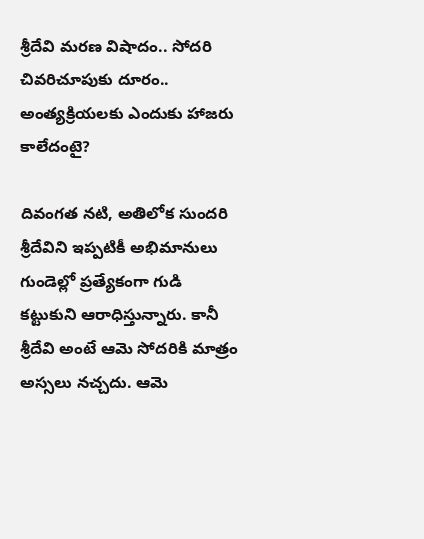శ్రీదేవి మరణ విషాదం.. సోదరి చివరిచూపుకు దూరం.. అంత్యక్రియలకు ఎందుకు హాజరు కాలేదంటై?

దివంగత నటి, అతిలోక సుందరి శ్రీదేవిని ఇప్పటికీ అభిమానులు గుండెల్లో ప్రత్యేకంగా గుడి కట్టుకుని ఆరాధిస్తున్నారు. కానీ శ్రీదేవి అంటే ఆమె సోదరికి మాత్రం అస్సలు నచ్చదు. ఆమె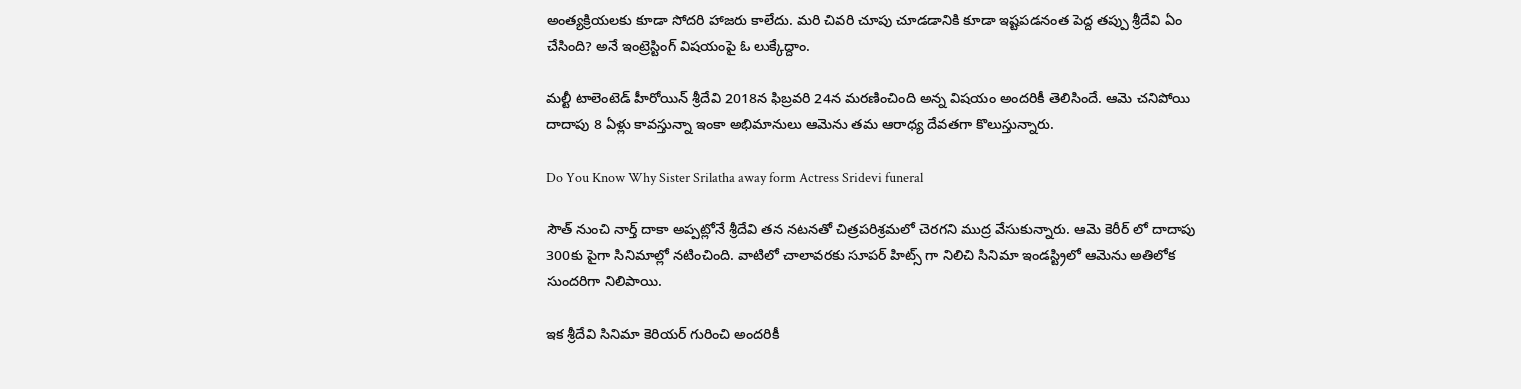అంత్యక్రియలకు కూడా సోదరి హాజరు కాలేదు. మరి చివరి చూపు చూడడానికి కూడా ఇష్టపడనంత పెద్ద తప్పు శ్రీదేవి ఏం చేసింది? అనే ఇంట్రెస్టింగ్ విషయంపై ఓ లుక్కేద్దాం.

మల్టీ టాలెంటెడ్ హీరోయిన్ శ్రీదేవి 2018న ఫిబ్రవరి 24న మరణించింది అన్న విషయం అందరికీ తెలిసిందే. ఆమె చనిపోయి దాదాపు 8 ఏళ్లు కావస్తున్నా ఇంకా అభిమానులు ఆమెను తమ ఆరాధ్య దేవతగా కొలుస్తున్నారు.

Do You Know Why Sister Srilatha away form Actress Sridevi funeral

సౌత్ నుంచి నార్త్ దాకా అప్పట్లోనే శ్రీదేవి తన నటనతో చిత్రపరిశ్రమలో చెరగని ముద్ర వేసుకున్నారు. ఆమె కెరీర్ లో దాదాపు 300కు పైగా సినిమాల్లో నటించింది. వాటిలో చాలావరకు సూపర్ హిట్స్ గా నిలిచి సినిమా ఇండస్ట్రిలో ఆమెను అతిలోక సుందరిగా నిలిపాయి.

ఇక శ్రీదేవి సినిమా కెరియర్ గురించి అందరికీ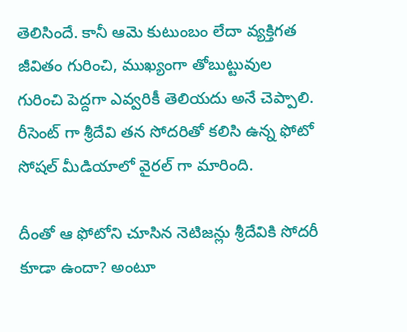తెలిసిందే. కానీ ఆమె కుటుంబం లేదా వ్యక్తిగత జీవితం గురించి, ముఖ్యంగా తోబుట్టువుల గురించి పెద్దగా ఎవ్వరికీ తెలియదు అనే చెప్పాలి. రీసెంట్ గా శ్రీదేవి తన సోదరితో కలిసి ఉన్న ఫోటో సోషల్ మీడియాలో వైరల్ గా మారింది.

దీంతో ఆ ఫోటోని చూసిన నెటిజన్లు శ్రీదేవికి సోదరీ కూడా ఉందా? అంటూ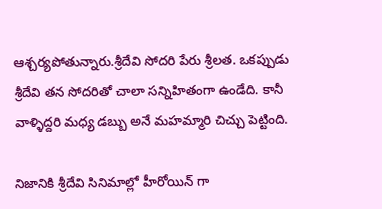ఆశ్చర్యపోతున్నారు.శ్రీదేవి సోదరి పేరు శ్రీలత. ఒకప్పుడు శ్రీదేవి తన సోదరితో చాలా సన్నిహితంగా ఉండేది. కానీ వాళ్ళిద్దరి మధ్య డబ్బు అనే మహమ్మారి చిచ్చు పెట్టింది.

నిజానికి శ్రీదేవి సినిమాల్లో హీరోయిన్ గా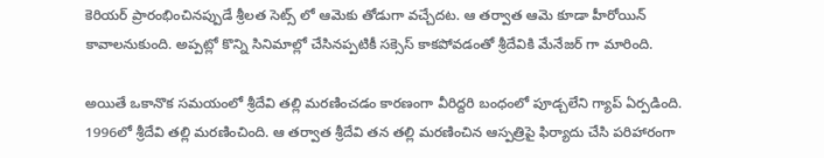కెరియర్ ప్రారంభించినప్పుడే శ్రీలత సెట్స్ లో ఆమెకు తోడుగా వచ్చేదట. ఆ తర్వాత ఆమె కూడా హీరోయిన్ కావాలనుకుంది. అప్పట్లో కొన్ని సినిమాల్లో చేసినప్పటికీ సక్సెస్ కాకపోవడంతో శ్రీదేవికి మేనేజర్ గా మారింది.

అయితే ఒకానొక సమయంలో శ్రీదేవి తల్లి మరణించడం కారణంగా వీరిద్దరి బంధంలో పూడ్చలేని గ్యాప్ ఏర్పడింది. 1996లో శ్రీదేవి తల్లి మరణించింది. ఆ తర్వాత శ్రీదేవి తన తల్లి మరణించిన ఆస్పత్రిపై ఫిర్యాదు చేసి పరిహారంగా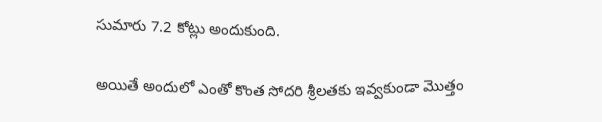సుమారు 7.2 కోట్లు అందుకుంది.

అయితే అందులో ఎంతో కొంత సోదరి శ్రీలతకు ఇవ్వకుండా మొత్తం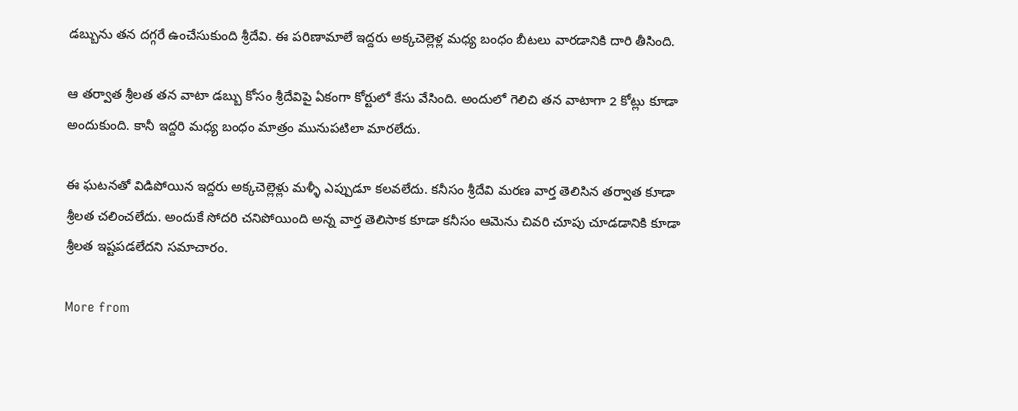డబ్బును తన దగ్గరే ఉంచేసుకుంది శ్రీదేవి. ఈ పరిణామాలే ఇద్దరు అక్కచెల్లెళ్ల మధ్య బంధం బీటలు వారడానికి దారి తీసింది.

ఆ తర్వాత శ్రీలత తన వాటా డబ్బు కోసం శ్రీదేవిపై ఏకంగా కోర్టులో కేసు వేసింది. అందులో గెలిచి తన వాటాగా 2 కోట్లు కూడా అందుకుంది. కానీ ఇద్దరి మధ్య బంధం మాత్రం మునుపటిలా మారలేదు.

ఈ ఘటనతో విడిపోయిన ఇద్దరు అక్కచెల్లెళ్లు మళ్ళీ ఎప్పుడూ కలవలేదు. కనీసం శ్రీదేవి మరణ వార్త తెలిసిన తర్వాత కూడా శ్రీలత చలించలేదు. అందుకే సోదరి చనిపోయింది అన్న వార్త తెలిసాక కూడా కనీసం ఆమెను చివరి చూపు చూడడానికి కూడా శ్రీలత ఇష్టపడలేదని సమాచారం.

More from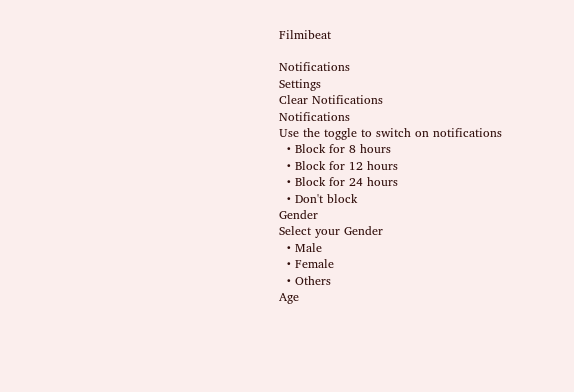Filmibeat

Notifications
Settings
Clear Notifications
Notifications
Use the toggle to switch on notifications
  • Block for 8 hours
  • Block for 12 hours
  • Block for 24 hours
  • Don't block
Gender
Select your Gender
  • Male
  • Female
  • Others
Age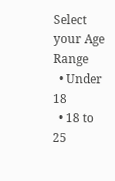Select your Age Range
  • Under 18
  • 18 to 25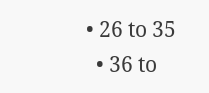• 26 to 35
  • 36 to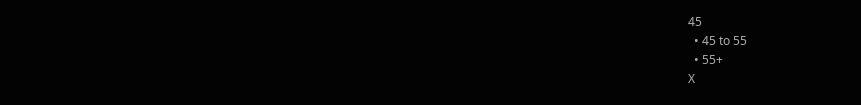45
  • 45 to 55
  • 55+
X